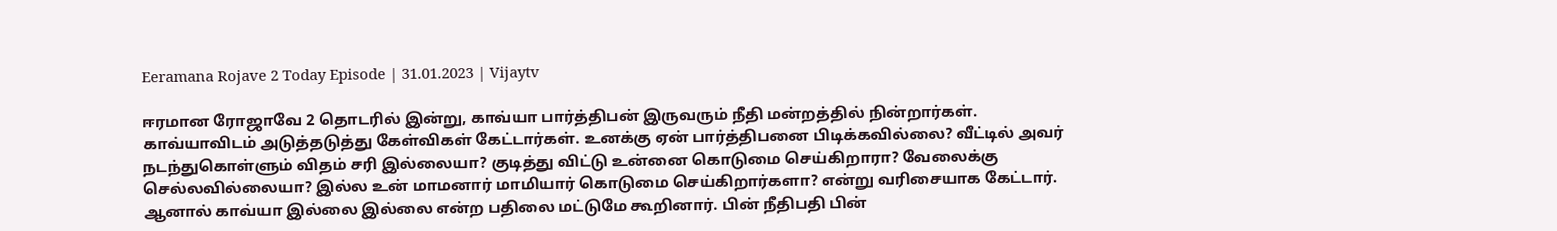Eeramana Rojave 2 Today Episode | 31.01.2023 | Vijaytv

ஈரமான ரோஜாவே 2 தொடரில் இன்று, காவ்யா பார்த்திபன் இருவரும் நீதி மன்றத்தில் நின்றார்கள். காவ்யாவிடம் அடுத்தடுத்து கேள்விகள் கேட்டார்கள். உனக்கு ஏன் பார்த்திபனை பிடிக்கவில்லை? வீட்டில் அவர் நடந்துகொள்ளும் விதம் சரி இல்லையா? குடித்து விட்டு உன்னை கொடுமை செய்கிறாரா? வேலைக்கு செல்லவில்லையா? இல்ல உன் மாமனார் மாமியார் கொடுமை செய்கிறார்களா? என்று வரிசையாக கேட்டார். ஆனால் காவ்யா இல்லை இல்லை என்ற பதிலை மட்டுமே கூறினார். பின் நீதிபதி பின்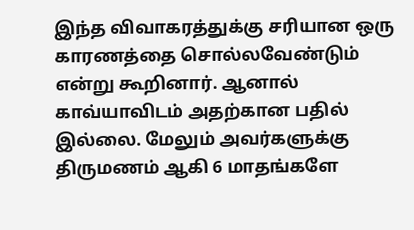இந்த விவாகரத்துக்கு சரியான ஒரு காரணத்தை சொல்லவேண்டும் என்று கூறினார். ஆனால் காவ்யாவிடம் அதற்கான பதில் இல்லை. மேலும் அவர்களுக்கு திருமணம் ஆகி 6 மாதங்களே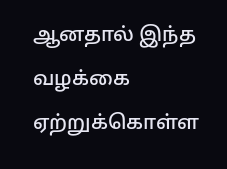ஆனதால் இந்த வழக்கை ஏற்றுக்கொள்ள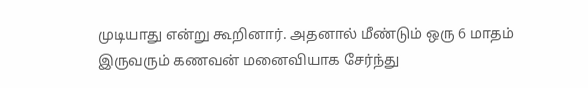முடியாது என்று கூறினார். அதனால் மீண்டும் ஒரு 6 மாதம் இருவரும் கணவன் மனைவியாக சேர்ந்து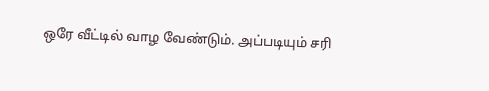ஒரே வீட்டில் வாழ வேண்டும். அப்படியும் சரி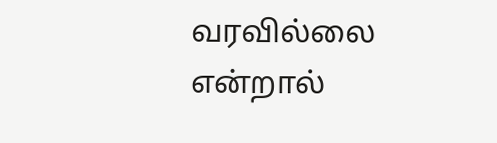வரவில்லை என்றால்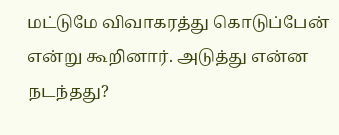மட்டுமே விவாகரத்து கொடுப்பேன் என்று கூறினார். அடுத்து என்ன நடந்தது?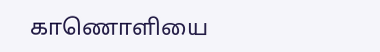காணொளியை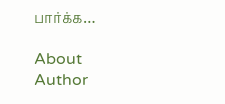பார்க்க…

About Author